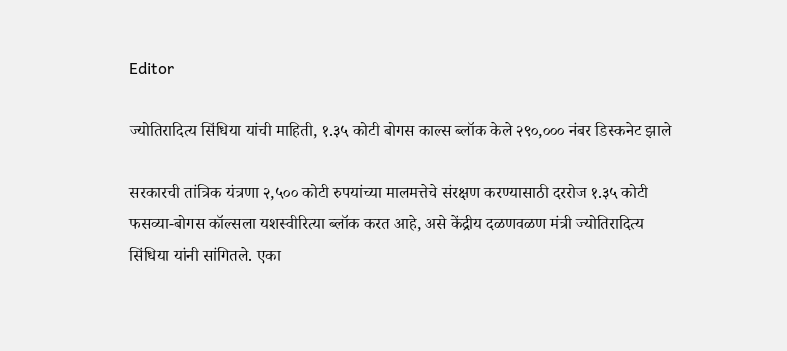Editor

ज्योतिरादित्य सिंधिया यांची माहिती, १.३५ कोटी बोगस काल्स ब्लॉक केले २९०,००० नंबर डिस्कनेट झाले

सरकारची तांत्रिक यंत्रणा २,५०० कोटी रुपयांच्या मालमत्तेचे संरक्षण करण्यासाठी दररोज १.३५ कोटी फसव्या-बोगस कॉल्सला यशस्वीरित्या ब्लॉक करत आहे, असे केंद्रीय दळणवळण मंत्री ज्योतिरादित्य सिंधिया यांनी सांगितले. एका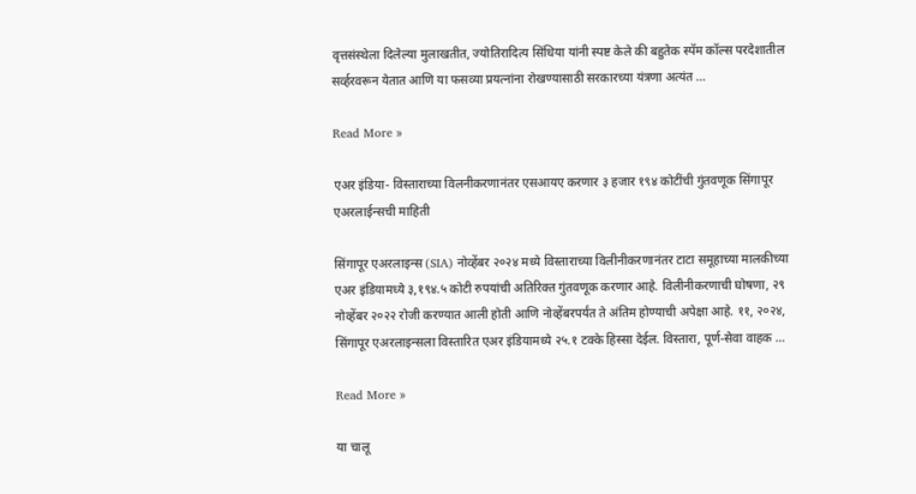वृत्तसंस्थेला दिलेल्या मुलाखतीत, ज्योतिरादित्य सिंधिया यांनी स्पष्ट केले की बहुतेक स्पॅम कॉल्स परदेशातील सर्व्हरवरून येतात आणि या फसव्या प्रयत्नांना रोखण्यासाठी सरकारच्या यंत्रणा अत्यंत …

Read More »

एअर इंडिया- विस्ताराच्या विलनीकरणानंतर एसआयए करणार ३ हजार १९४ कोटींची गुंतवणूक सिंगापूर एअरलाईन्सची माहिती

सिंगापूर एअरलाइन्स (SIA) नोव्हेंबर २०२४ मध्ये विस्ताराच्या विलीनीकरणानंतर टाटा समूहाच्या मालकीच्या एअर इंडियामध्ये ३,१९४.५ कोटी रुपयांची अतिरिक्त गुंतवणूक करणार आहे. विलीनीकरणाची घोषणा, २९ नोव्हेंबर २०२२ रोजी करण्यात आली होती आणि नोव्हेंबरपर्यंत ते अंतिम होण्याची अपेक्षा आहे. ११, २०२४, सिंगापूर एअरलाइन्सला विस्तारित एअर इंडियामध्ये २५.१ टक्के हिस्सा देईल. विस्तारा, पूर्ण-सेवा वाहक …

Read More »

या चालू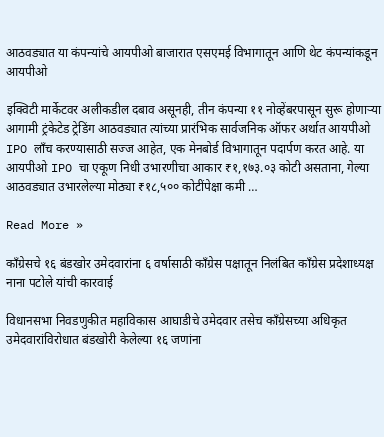आठवड्यात या कंपन्यांचे आयपीओ बाजारात एसएमई विभागातून आणि थेट कंपन्यांकडून आयपीओ

इक्विटी मार्केटवर अलीकडील दबाव असूनही, तीन कंपन्या ११ नोव्हेंबरपासून सुरू होणाऱ्या आगामी ट्रंकेटेड ट्रेडिंग आठवड्यात त्यांच्या प्रारंभिक सार्वजनिक ऑफर अर्थात आयपीओ IPO लाँच करण्यासाठी सज्ज आहेत, एक मेनबोर्ड विभागातून पदार्पण करत आहे. या आयपीओ IPO चा एकूण निधी उभारणीचा आकार ₹१,१७३.०३ कोटी असताना, गेल्या आठवड्यात उभारलेल्या मोठ्या ₹१८,५०० कोटींपेक्षा कमी …

Read More »

काँग्रेसचे १६ बंडखोर उमेदवारांना ६ वर्षासाठी काँग्रेस पक्षातून निलंबित काँग्रेस प्रदेशाध्यक्ष नाना पटोले यांची कारवाई

विधानसभा निवडणुकीत महाविकास आघाडीचे उमेदवार तसेच काँग्रेसच्या अधिकृत उमेदवारांविरोधात बंडखोरी केलेल्या १६ जणांना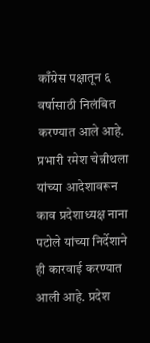काँग्रेस पक्षातून ६ वर्षासाठी निलंबित करण्यात आले आहे. प्रभारी रमेश चेन्नीथला यांच्या आदेशावरून काव प्रदेशाध्यक्ष नाना पटोले यांच्या निर्देशाने ही कारवाई करण्यात आली आहे. प्रदेश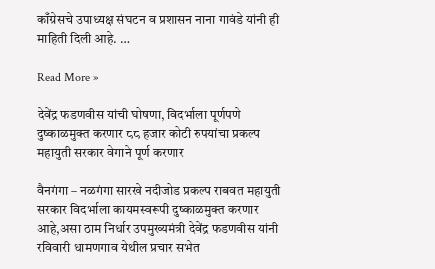काँग्रेसचे उपाध्यक्ष संघटन व प्रशासन नाना गावंडे यांनी ही माहिती दिली आहे. …

Read More »

देवेंद्र फडणवीस यांची घोषणा, विदर्भाला पूर्णपणे दुष्काळमुक्त करणार ८८ हजार कोटी रुपयांचा प्रकल्प महायुती सरकार वेगाने पूर्ण करणार

वैनगंगा – नळगंगा सारखे नदीजोड प्रकल्प राबवत महायुती सरकार विदर्भाला कायमस्वरूपी दुष्काळमुक्त करणार आहे,असा ठाम निर्धार उपमुख्यमंत्री देवेंद्र फडणवीस यांनी रविवारी धामणगाव येथील प्रचार सभेत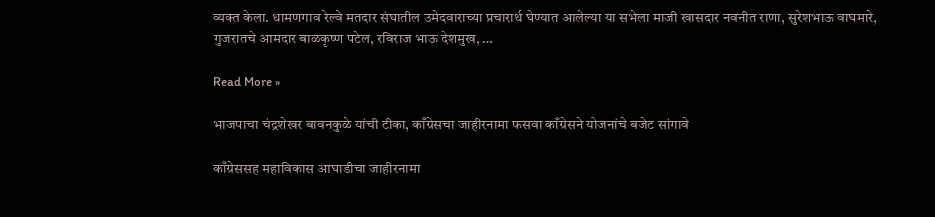व्यक्त केला. धामणगाव रेल्वे मतदार संघातील उमेदवाराच्या प्रचारार्थ घेण्यात आलेल्या या सभेला माजी खासदार नवनीत राणा, सुरेशभाऊ वाघमारे, गुजरातचे आमदार बाळकृष्ण पटेल, रविराज भाऊ देशमुख, …

Read More »

भाजपाचा चंद्रशेखर बावनकुळे यांची टीका, काँग्रेसचा जाहीरनामा फसवा काँग्रेसने योजनांचे बजेट सांगावे

काँग्रेससह महाविकास आघाडीचा जाहीरनामा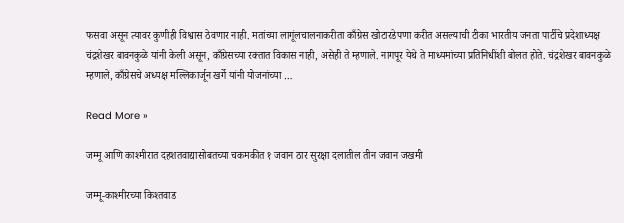फसवा असून त्यावर कुणीही विश्वास ठेवणार नाही. मतांच्या लागूंलचालनाकरीता काँग्रेस खोटारडेपणा करीत असल्याची टीका भारतीय जनता पार्टीचे प्रदेशाध्यक्ष चंद्रशेखर बावनकुळे यांनी केली असून, काँग्रेसच्या रक्तात विकास नाही, असेही ते म्हणाले. नागपूर येथे ते माध्यमांच्या प्रतिनिधींशी बोलत होते. चंद्रशेखर बावनकुळे म्हणाले, काँग्रेसचे अध्यक्ष मल्लिकार्जून खर्गे यांनी योजनांच्या …

Read More »

जम्मू आणि काश्मीरात दहशतवाद्यासोबतच्या चकमकीत १ जवान ठार सुरक्षा दलातील तीन जवान जखमी

जम्मू-काश्मीरच्या किश्तवाड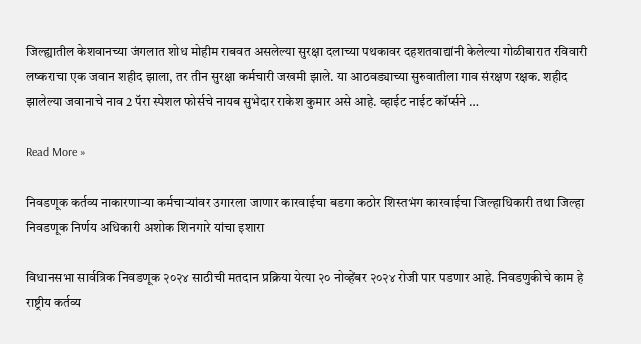जिल्ह्यातील केशवानच्या जंगलात शोध मोहीम राबवत असलेल्या सुरक्षा दलाच्या पथकावर दहशतवाद्यांनी केलेल्या गोळीबारात रविवारी लष्कराचा एक जवान शहीद झाला, तर तीन सुरक्षा कर्मचारी जखमी झाले. या आठवड्याच्या सुरुवातीला गाव संरक्षण रक्षक. शहीद झालेल्या जवानाचे नाव 2 पॅरा स्पेशल फोर्सचे नायब सुभेदार राकेश कुमार असे आहे. व्हाईट नाईट कॉर्प्सने …

Read More »

निवडणूक कर्तव्य नाकारणाऱ्या कर्मचाऱ्यांवर उगारला जाणार कारवाईचा बडगा कठोर शिस्तभंग कारवाईचा जिल्हाधिकारी ‍तथा जिल्हा निवडणूक निर्णय अधिकारी अशोक शिनगारे यांचा इशारा

विधानसभा सार्वत्रिक निवडणूक २०२४ साठीची मतदान प्रक्रिया येत्या २० नोव्हेंबर २०२४ रोजी पार पडणार आहे. निवडणुकीचे काम हे राष्ट्रीय कर्तव्य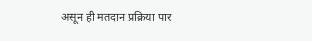असून ही मतदान प्रक्रिया पार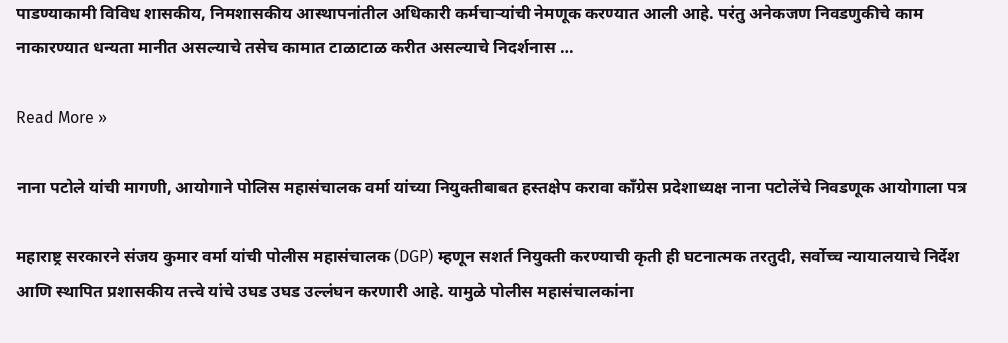पाडण्याकामी विविध शासकीय, निमशासकीय आस्थापनांतील अधिकारी कर्मचाऱ्यांची नेमणूक करण्यात आली आहे. परंतु अनेकजण निवडणुकीचे काम नाकारण्यात धन्यता मानीत असल्याचे तसेच कामात टाळाटाळ करीत असल्याचे निदर्शनास …

Read More »

नाना पटोले यांची मागणी, आयोगाने पोलिस महासंचालक वर्मा यांच्या नियुक्तीबाबत हस्तक्षेप करावा काँग्रेस प्रदेशाध्यक्ष नाना पटोलेंचे निवडणूक आयोगाला पत्र

महाराष्ट्र सरकारने संजय कुमार वर्मा यांची पोलीस महासंचालक (DGP) म्हणून सशर्त नियुक्ती करण्याची कृती ही घटनात्मक तरतुदी, सर्वोच्च न्यायालयाचे निर्देश आणि स्थापित प्रशासकीय तत्त्वे यांचे उघड उघड उल्लंघन करणारी आहे. यामुळे पोलीस महासंचालकांना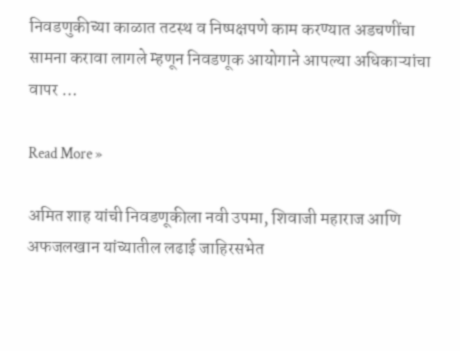निवडणुकीच्या काळात तटस्थ व निष्पक्षपणे काम करण्यात अडचणींचा सामना करावा लागले म्हणून निवडणूक आयोगाने आपल्या अधिकाऱ्यांचा वापर …

Read More »

अमित शाह यांची निवडणूकीला नवी उपमा, शिवाजी महाराज आणि अफजलखान यांच्यातील लढाई जाहिरसभेत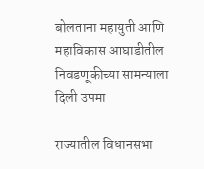बोलताना महायुती आणि महाविकास आघाडीतील निवडणूकीच्या सामन्याला दिली उपमा

राज्यातील विधानसभा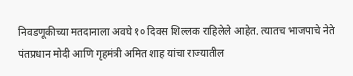निवडणूकीच्या मतदानाला अवघे १० दिवस शिल्लक राहिलेले आहेत. त्यातच भाजपाचे नेते पंतप्रधान मोदी आणि गृहमंत्री अमित शाह यांचा राज्यातील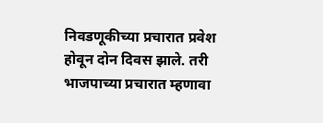निवडणूकीच्या प्रचारात प्रवेश होवून दोन दिवस झाले. तरी भाजपाच्या प्रचारात म्हणावा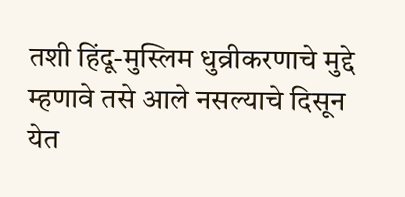तशी हिंदू-मुस्लिम धुव्रीकरणाचे मुद्दे म्हणावे तसे आले नसल्याचे दिसून येत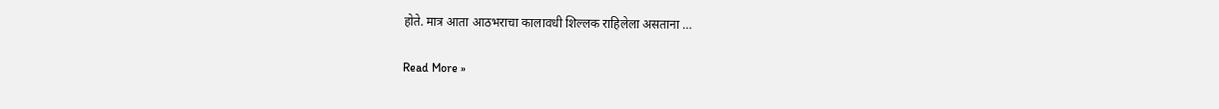होते. मात्र आता आठभराचा कालावधी शिल्लक राहिलेला असताना …

Read More »